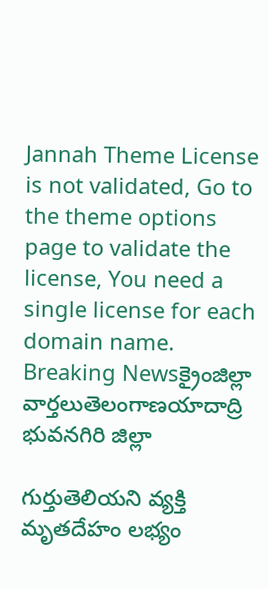Jannah Theme License is not validated, Go to the theme options page to validate the license, You need a single license for each domain name.
Breaking Newsక్రైంజిల్లా వార్తలుతెలంగాణయాదాద్రి భువనగిరి జిల్లా

గుర్తుతెలియని వ్యక్తి మృతదేహం లభ్యం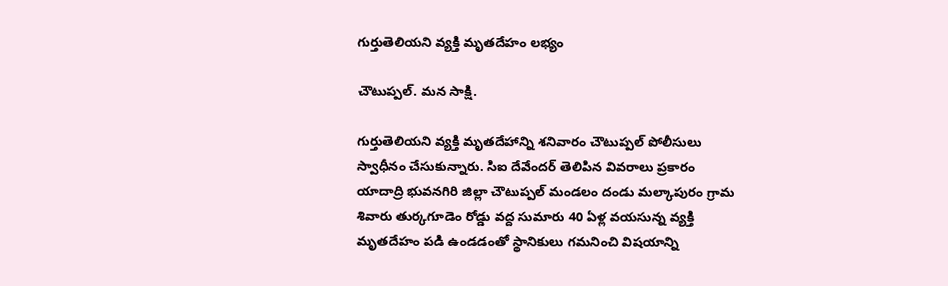గుర్తుతెలియని వ్యక్తి మృతదేహం లభ్యం

చౌటుప్పల్. మన సాక్షి.

గుర్తుతెలియని వ్యక్తి మృతదేహాన్ని శనివారం చౌటుప్పల్ పోలీసులు స్వాధీనం చేసుకున్నారు. సిఐ దేవేందర్ తెలిపిన వివరాలు ప్రకారం యాదాద్రి భువనగిరి జిల్లా చౌటుప్పల్ మండలం దండు మల్కాపురం గ్రామ శివారు తుర్కగూడెం రోడ్డు వద్ద సుమారు 40 ఏళ్ల వయసున్న వ్యక్తి మృతదేహం పడి ఉండడంతో స్థానికులు గమనించి విషయాన్ని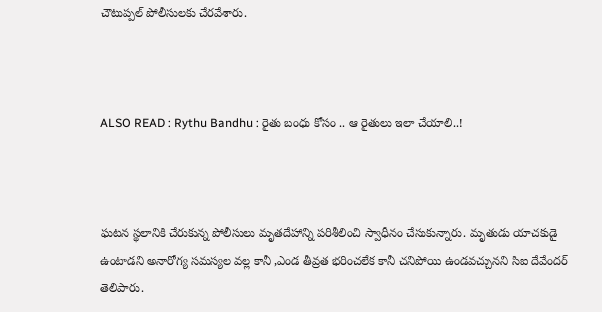చౌటుప్పల్ పోలీసులకు చేరవేశారు.



ALSO READ : Rythu Bandhu : రైతు బంధు కోసం .. ఆ రైతులు ఇలా చేయాలి..!



ఘటన స్థలానికి చేరుకున్న పోలీసులు మృతదేహాన్ని పరిశీలించి స్వాధీనం చేసుకున్నారు. మృతుడు యాచకుడై ఉంటాడని అనారోగ్య సమస్యల వల్ల కానీ ,ఎండ తీవ్రత భరించలేక కానీ చనిపోయి ఉండవచ్చునని సిఐ దేవేందర్ తెలిపారు.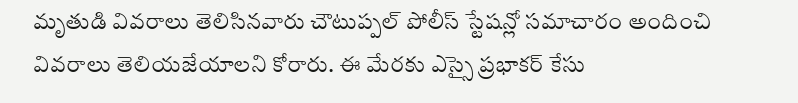మృతుడి వివరాలు తెలిసినవారు చౌటుప్పల్ పోలీస్ స్టేషన్లో సమాచారం అందించి వివరాలు తెలియజేయాలని కోరారు. ఈ మేరకు ఎస్సై ప్రభాకర్ కేసు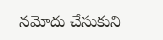నమోదు చేసుకుని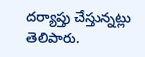దర్యాప్తు చేస్తున్నట్లు తెలిపారు.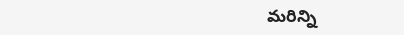మరిన్ని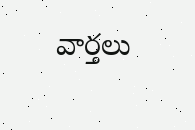వార్తలు